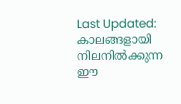Last Updated:
കാലങ്ങളായി നിലനിൽക്കുന്ന ഈ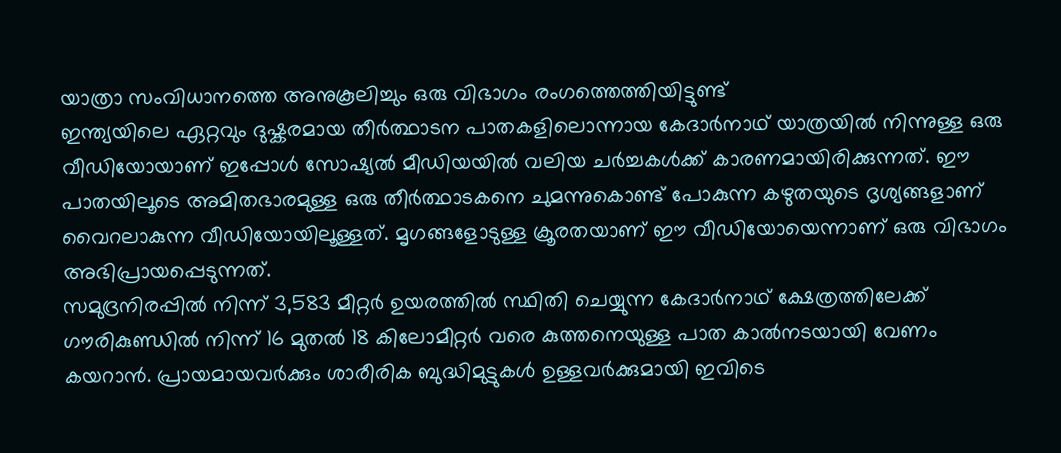യാത്രാ സംവിധാനത്തെ അനുകൂലിച്ചും ഒരു വിഭാഗം രംഗത്തെത്തിയിട്ടുണ്ട്
ഇന്ത്യയിലെ ഏറ്റവും ദുഷ്കരമായ തീർത്ഥാടന പാതകളിലൊന്നായ കേദാർനാഥ് യാത്രയിൽ നിന്നുള്ള ഒരു വീഡിയോയാണ് ഇപ്പോൾ സോഷ്യൽ മീഡിയയിൽ വലിയ ചർച്ചകൾക്ക് കാരണമായിരിക്കുന്നത്. ഈ പാതയിലൂടെ അമിതഭാരമുള്ള ഒരു തീർത്ഥാടകനെ ചുമന്നുകൊണ്ട് പോകുന്ന കഴുതയുടെ ദൃശ്യങ്ങളാണ് വൈറലാകുന്ന വീഡിയോയിലൂള്ളത്. മൃഗങ്ങളോടുള്ള ക്രൂരതയാണ് ഈ വീഡിയോയെന്നാണ് ഒരു വിഭാഗം അഭിപ്രായപ്പെടുന്നത്.
സമുദ്രനിരപ്പിൽ നിന്ന് 3,583 മീറ്റർ ഉയരത്തിൽ സ്ഥിതി ചെയ്യുന്ന കേദാർനാഥ് ക്ഷേത്രത്തിലേക്ക് ഗൗരികുണ്ഡിൽ നിന്ന് 16 മുതൽ 18 കിലോമീറ്റർ വരെ കുത്തനെയുള്ള പാത കാൽനടയായി വേണം കയറാൻ. പ്രായമായവർക്കും ശാരീരിക ബുദ്ധിമുട്ടുകൾ ഉള്ളവർക്കുമായി ഇവിടെ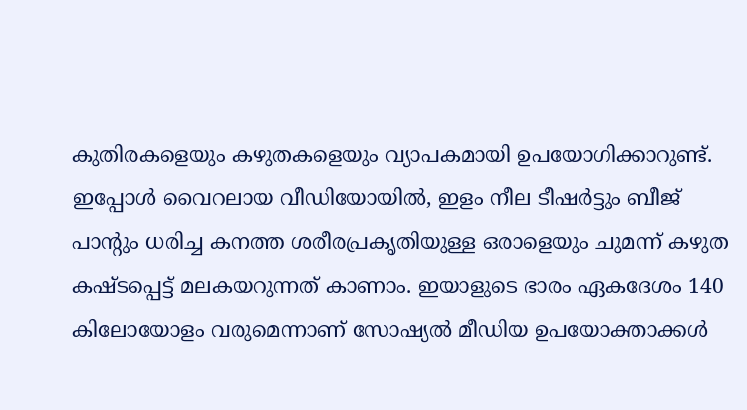കുതിരകളെയും കഴുതകളെയും വ്യാപകമായി ഉപയോഗിക്കാറുണ്ട്.
ഇപ്പോൾ വൈറലായ വീഡിയോയിൽ, ഇളം നീല ടീഷർട്ടും ബീജ് പാന്റും ധരിച്ച കനത്ത ശരീരപ്രകൃതിയുള്ള ഒരാളെയും ചുമന്ന് കഴുത കഷ്ടപ്പെട്ട് മലകയറുന്നത് കാണാം. ഇയാളുടെ ഭാരം ഏകദേശം 140 കിലോയോളം വരുമെന്നാണ് സോഷ്യൽ മീഡിയ ഉപയോക്താക്കൾ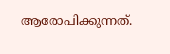ആരോപിക്കുന്നത്.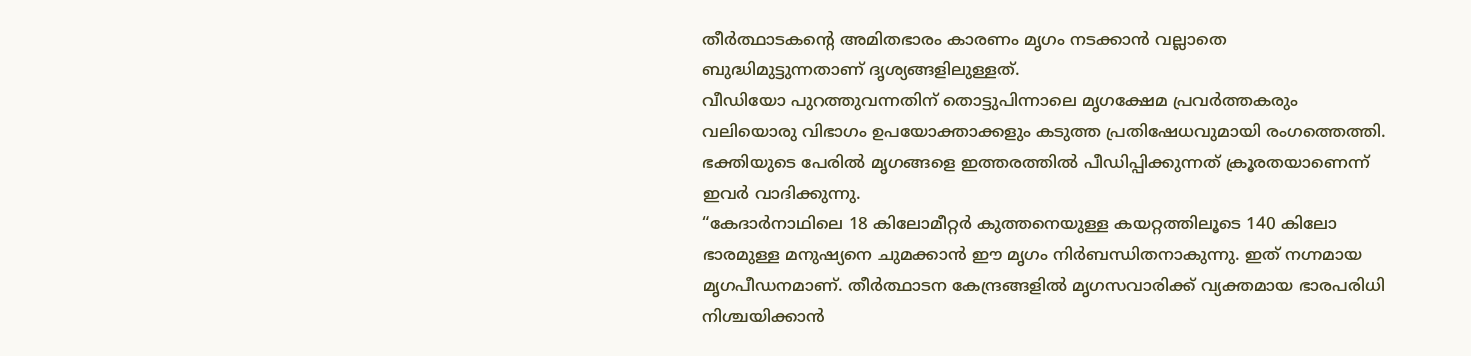തീർത്ഥാടകന്റെ അമിതഭാരം കാരണം മൃഗം നടക്കാൻ വല്ലാതെ ബുദ്ധിമുട്ടുന്നതാണ് ദൃശ്യങ്ങളിലുള്ളത്.
വീഡിയോ പുറത്തുവന്നതിന് തൊട്ടുപിന്നാലെ മൃഗക്ഷേമ പ്രവർത്തകരും വലിയൊരു വിഭാഗം ഉപയോക്താക്കളും കടുത്ത പ്രതിഷേധവുമായി രംഗത്തെത്തി. ഭക്തിയുടെ പേരിൽ മൃഗങ്ങളെ ഇത്തരത്തിൽ പീഡിപ്പിക്കുന്നത് ക്രൂരതയാണെന്ന് ഇവർ വാദിക്കുന്നു.
“കേദാർനാഥിലെ 18 കിലോമീറ്റർ കുത്തനെയുള്ള കയറ്റത്തിലൂടെ 140 കിലോ ഭാരമുള്ള മനുഷ്യനെ ചുമക്കാൻ ഈ മൃഗം നിർബന്ധിതനാകുന്നു. ഇത് നഗ്നമായ മൃഗപീഡനമാണ്. തീർത്ഥാടന കേന്ദ്രങ്ങളിൽ മൃഗസവാരിക്ക് വ്യക്തമായ ഭാരപരിധി നിശ്ചയിക്കാൻ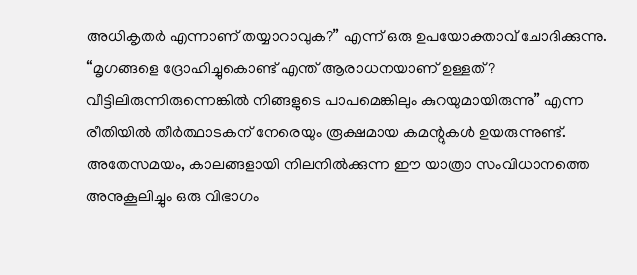അധികൃതർ എന്നാണ് തയ്യാറാവുക?” എന്ന് ഒരു ഉപയോക്താവ് ചോദിക്കുന്നു.
“മൃഗങ്ങളെ ദ്രോഹിച്ചുകൊണ്ട് എന്ത് ആരാധനയാണ് ഉള്ളത്? വീട്ടിലിരുന്നിരുന്നെങ്കിൽ നിങ്ങളുടെ പാപമെങ്കിലും കുറയുമായിരുന്നു” എന്ന രീതിയിൽ തീർത്ഥാടകന് നേരെയും രൂക്ഷമായ കമന്റുകൾ ഉയരുന്നുണ്ട്.
അതേസമയം, കാലങ്ങളായി നിലനിൽക്കുന്ന ഈ യാത്രാ സംവിധാനത്തെ അനുകൂലിച്ചും ഒരു വിഭാഗം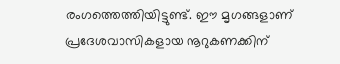രംഗത്തെത്തിയിട്ടുണ്ട്. ഈ മൃഗങ്ങളാണ് പ്രദേശവാസികളായ നൂറുകണക്കിന്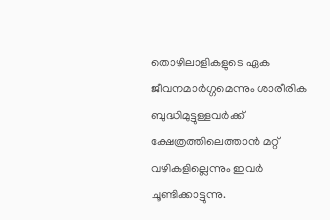തൊഴിലാളികളുടെ ഏക ജീവനമാർഗ്ഗമെന്നും ശാരീരിക ബുദ്ധിമുട്ടുള്ളവർക്ക് ക്ഷേത്രത്തിലെത്താൻ മറ്റ് വഴികളില്ലെന്നും ഇവർ ചൂണ്ടിക്കാട്ടുന്നു.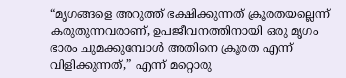“മൃഗങ്ങളെ അറുത്ത് ഭക്ഷിക്കുന്നത് ക്രൂരതയല്ലെന്ന് കരുതുന്നവരാണ്, ഉപജീവനത്തിനായി ഒരു മൃഗം ഭാരം ചുമക്കുമ്പോൾ അതിനെ ക്രൂരത എന്ന് വിളിക്കുന്നത്,” എന്ന് മറ്റൊരു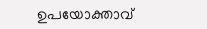ഉപയോക്താവ്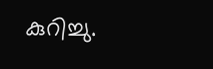കുറിച്ചു.